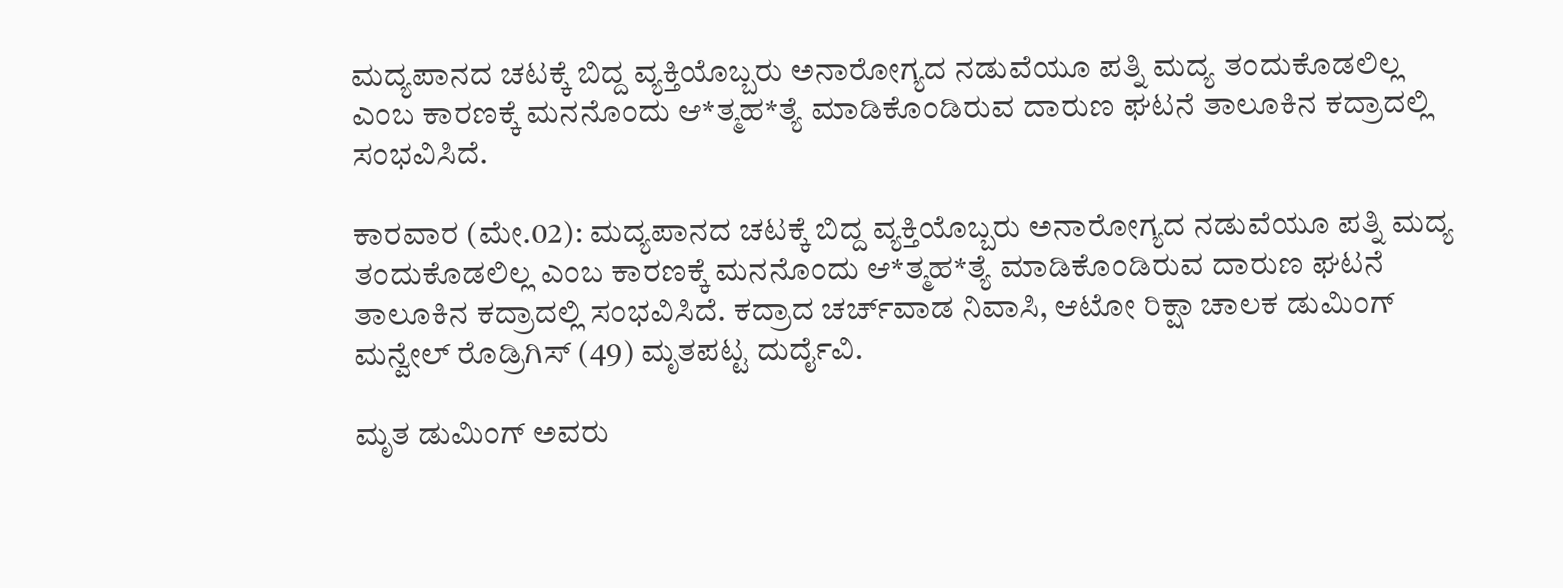ಮದ್ಯಪಾನದ ಚಟಕ್ಕೆ ಬಿದ್ದ ವ್ಯಕ್ತಿಯೊಬ್ಬರು ಅನಾರೋಗ್ಯದ ನಡುವೆಯೂ ಪತ್ನಿ ಮದ್ಯ ತಂದುಕೊಡಲಿಲ್ಲ ಎಂಬ ಕಾರಣಕ್ಕೆ ಮನನೊಂದು ಆ*ತ್ಮಹ*ತ್ಯೆ ಮಾಡಿಕೊಂಡಿರುವ ದಾರುಣ ಘಟನೆ ತಾಲೂಕಿನ ಕದ್ರಾದಲ್ಲಿ ಸಂಭವಿಸಿದೆ.

ಕಾರವಾರ (ಮೇ.02): ಮದ್ಯಪಾನದ ಚಟಕ್ಕೆ ಬಿದ್ದ ವ್ಯಕ್ತಿಯೊಬ್ಬರು ಅನಾರೋಗ್ಯದ ನಡುವೆಯೂ ಪತ್ನಿ ಮದ್ಯ ತಂದುಕೊಡಲಿಲ್ಲ ಎಂಬ ಕಾರಣಕ್ಕೆ ಮನನೊಂದು ಆ*ತ್ಮಹ*ತ್ಯೆ ಮಾಡಿಕೊಂಡಿರುವ ದಾರುಣ ಘಟನೆ ತಾಲೂಕಿನ ಕದ್ರಾದಲ್ಲಿ ಸಂಭವಿಸಿದೆ. ಕದ್ರಾದ ಚರ್ಚ್‌ವಾಡ ನಿವಾಸಿ, ಆಟೋ ರಿಕ್ಷಾ ಚಾಲಕ ಡುಮಿಂಗ್ ಮನ್ವೇಲ್ ರೊಡ್ರಿಗಿಸ್ (49) ಮೃತಪಟ್ಟ ದುರ್ದೈವಿ.

ಮೃತ ಡುಮಿಂಗ್ ಅವರು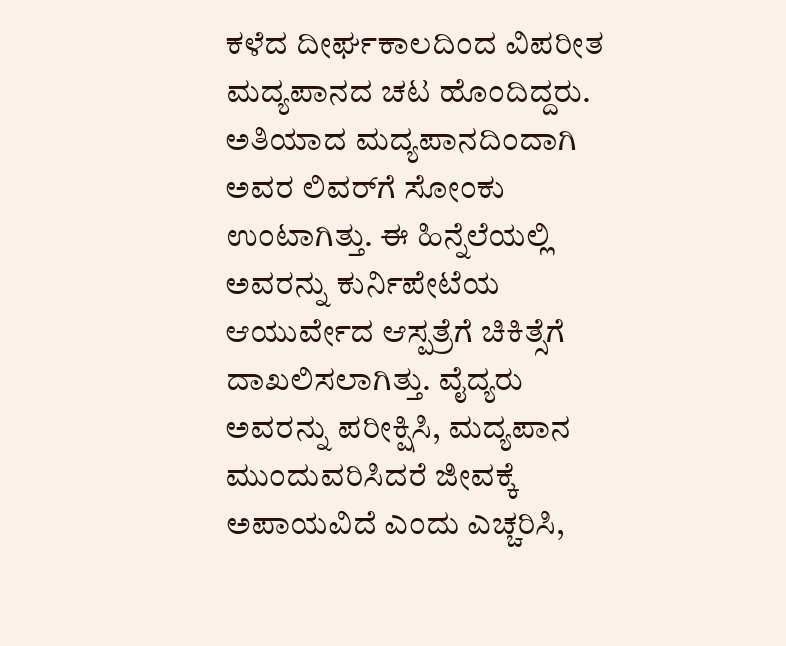ಕಳೆದ ದೀರ್ಘಕಾಲದಿಂದ ವಿಪರೀತ ಮದ್ಯಪಾನದ ಚಟ ಹೊಂದಿದ್ದರು. ಅತಿಯಾದ ಮದ್ಯಪಾನದಿಂದಾಗಿ ಅವರ ಲಿವರ್‌ಗೆ ಸೋಂಕು ಉಂಟಾಗಿತ್ತು. ಈ ಹಿನ್ನೆಲೆಯಲ್ಲಿ ಅವರನ್ನು ಕುರ್ನಿಪೇಟೆಯ ಆಯುರ್ವೇದ ಆಸ್ಪತ್ರೆಗೆ ಚಿಕಿತ್ಸೆಗೆ ದಾಖಲಿಸಲಾಗಿತ್ತು. ವೈದ್ಯರು ಅವರನ್ನು ಪರೀಕ್ಷಿಸಿ, ಮದ್ಯಪಾನ ಮುಂದುವರಿಸಿದರೆ ಜೀವಕ್ಕೆ ಅಪಾಯವಿದೆ ಎಂದು ಎಚ್ಚರಿಸಿ,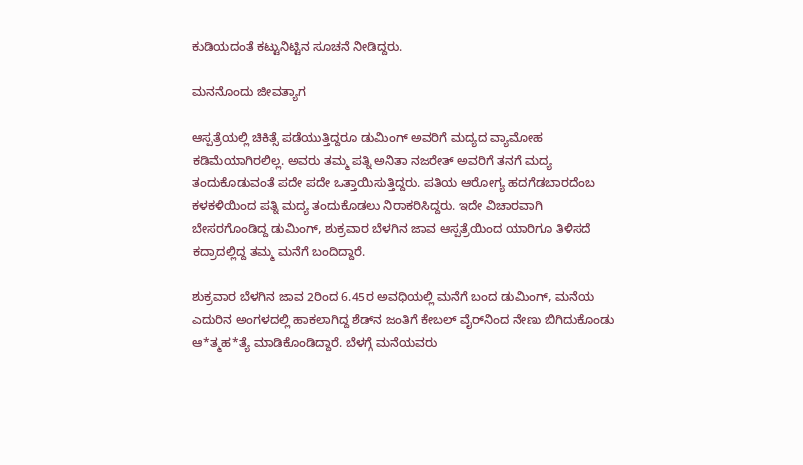ಕುಡಿಯದಂತೆ ಕಟ್ಟುನಿಟ್ಟಿನ ಸೂಚನೆ ನೀಡಿದ್ದರು.

ಮನನೊಂದು ಜೀವತ್ಯಾಗ

ಆಸ್ಪತ್ರೆಯಲ್ಲಿ ಚಿಕಿತ್ಸೆ ಪಡೆಯುತ್ತಿದ್ದರೂ ಡುಮಿಂಗ್ ಅವರಿಗೆ ಮದ್ಯದ ವ್ಯಾಮೋಹ ಕಡಿಮೆಯಾಗಿರಲಿಲ್ಲ. ಅವರು ತಮ್ಮ ಪತ್ನಿ ಅನಿತಾ ನಜರೇತ್ ಅವರಿಗೆ ತನಗೆ ಮದ್ಯ ತಂದುಕೊಡುವಂತೆ ಪದೇ ಪದೇ ಒತ್ತಾಯಿಸುತ್ತಿದ್ದರು. ಪತಿಯ ಆರೋಗ್ಯ ಹದಗೆಡಬಾರದೆಂಬ ಕಳಕಳಿಯಿಂದ ಪತ್ನಿ ಮದ್ಯ ತಂದುಕೊಡಲು ನಿರಾಕರಿಸಿದ್ದರು. ಇದೇ ವಿಚಾರವಾಗಿ ಬೇಸರಗೊಂಡಿದ್ದ ಡುಮಿಂಗ್, ಶುಕ್ರವಾರ ಬೆಳಗಿನ ಜಾವ ಆಸ್ಪತ್ರೆಯಿಂದ ಯಾರಿಗೂ ತಿಳಿಸದೆ ಕದ್ರಾದಲ್ಲಿದ್ದ ತಮ್ಮ ಮನೆಗೆ ಬಂದಿದ್ದಾರೆ.

ಶುಕ್ರವಾರ ಬೆಳಗಿನ ಜಾವ 2ರಿಂದ 6.45ರ ಅವಧಿಯಲ್ಲಿ ಮನೆಗೆ ಬಂದ ಡುಮಿಂಗ್, ಮನೆಯ ಎದುರಿನ ಅಂಗಳದಲ್ಲಿ ಹಾಕಲಾಗಿದ್ದ ಶೆಡ್‌ನ ಜಂತಿಗೆ ಕೇಬಲ್ ವೈರ್‌ನಿಂದ ನೇಣು ಬಿಗಿದುಕೊಂಡು ಆ*ತ್ಮಹ*ತ್ಯೆ ಮಾಡಿಕೊಂಡಿದ್ದಾರೆ. ಬೆಳಗ್ಗೆ ಮನೆಯವರು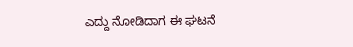ಎದ್ದು ನೋಡಿದಾಗ ಈ ಘಟನೆ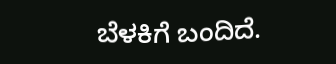ಬೆಳಕಿಗೆ ಬಂದಿದೆ.